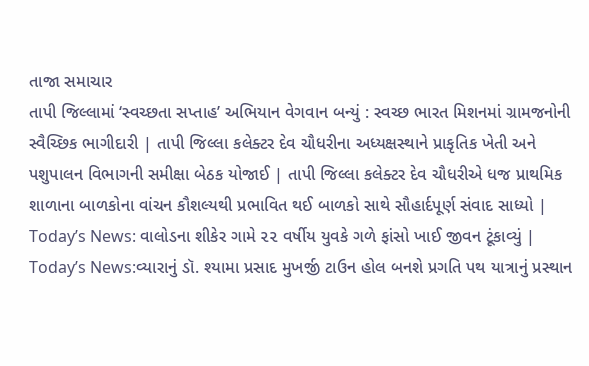તાજા સમાચાર
તાપી જિલ્લામાં ‘સ્વચ્છતા સપ્તાહ’ અભિયાન વેગવાન બન્યું : સ્વચ્છ ભારત મિશનમાં ગ્રામજનોની સ્વૈચ્છિક ભાગીદારી | તાપી જિલ્લા કલેક્ટર દેવ ચૌધરીના અધ્યક્ષસ્થાને પ્રાકૃતિક ખેતી અને પશુપાલન વિભાગની સમીક્ષા બેઠક યોજાઈ | તાપી જિલ્લા કલેક્ટર દેવ ચૌધરીએ ધજ પ્રાથમિક શાળાના બાળકોના વાંચન કૌશલ્યથી પ્રભાવિત થઈ બાળકો સાથે સૌહાર્દપૂર્ણ સંવાદ સાધ્યો | Today’s News: વાલોડના શીકેર ગામે ૨૨ વર્ષીય યુવકે ગળે ફાંસો ખાઈ જીવન ટૂંકાવ્યું | Today’s News:વ્યારાનું ડૉ. શ્યામા પ્રસાદ મુખર્જી ટાઉન હોલ બનશે પ્રગતિ પથ યાત્રાનું પ્રસ્થાન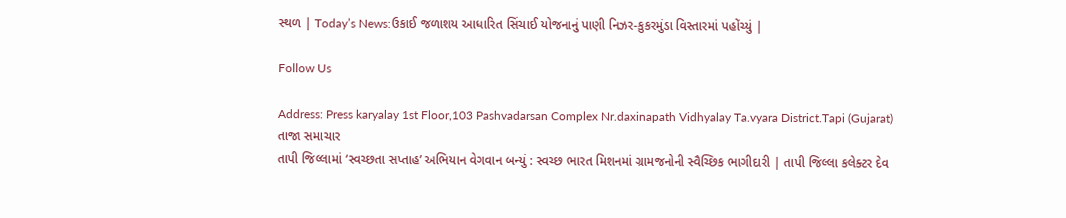સ્થળ | Today’s News:ઉકાઈ જળાશય આધારિત સિંચાઈ યોજનાનું પાણી નિઝર-કુકરમુંડા વિસ્તારમાં પહોંચ્યું |

Follow Us

Address: Press karyalay 1st Floor,103 Pashvadarsan Complex Nr.daxinapath Vidhyalay Ta.vyara District.Tapi (Gujarat)
તાજા સમાચાર
તાપી જિલ્લામાં ‘સ્વચ્છતા સપ્તાહ’ અભિયાન વેગવાન બન્યું : સ્વચ્છ ભારત મિશનમાં ગ્રામજનોની સ્વૈચ્છિક ભાગીદારી | તાપી જિલ્લા કલેક્ટર દેવ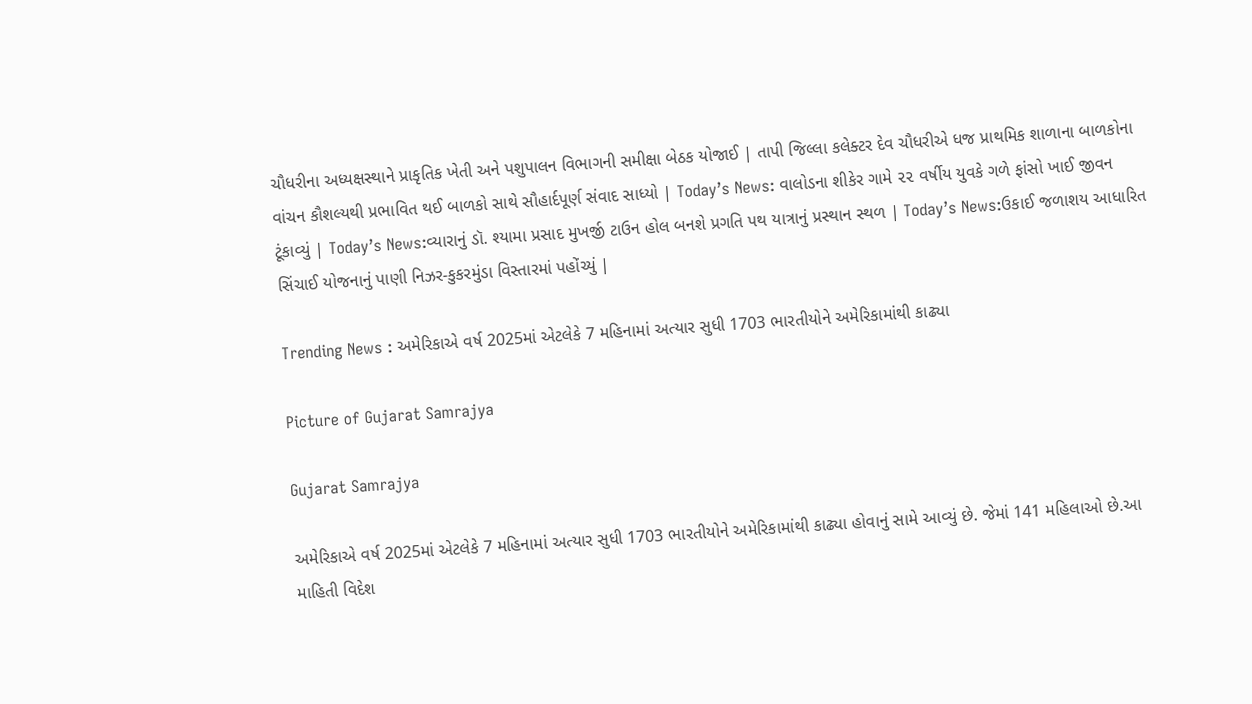ચૌધરીના અધ્યક્ષસ્થાને પ્રાકૃતિક ખેતી અને પશુપાલન વિભાગની સમીક્ષા બેઠક યોજાઈ | તાપી જિલ્લા કલેક્ટર દેવ ચૌધરીએ ધજ પ્રાથમિક શાળાના બાળકોના વાંચન કૌશલ્યથી પ્રભાવિત થઈ બાળકો સાથે સૌહાર્દપૂર્ણ સંવાદ સાધ્યો | Today’s News: વાલોડના શીકેર ગામે ૨૨ વર્ષીય યુવકે ગળે ફાંસો ખાઈ જીવન ટૂંકાવ્યું | Today’s News:વ્યારાનું ડૉ. શ્યામા પ્રસાદ મુખર્જી ટાઉન હોલ બનશે પ્રગતિ પથ યાત્રાનું પ્રસ્થાન સ્થળ | Today’s News:ઉકાઈ જળાશય આધારિત સિંચાઈ યોજનાનું પાણી નિઝર-કુકરમુંડા વિસ્તારમાં પહોંચ્યું |

Trending News : અમેરિકાએ વર્ષ 2025માં એટલેકે 7 મહિનામાં અત્યાર સુધી 1703 ભારતીયોને અમેરિકામાંથી કાઢ્યા

Picture of Gujarat Samrajya

Gujarat Samrajya

અમેરિકાએ વર્ષ 2025માં એટલેકે 7 મહિનામાં અત્યાર સુધી 1703 ભારતીયોને અમેરિકામાંથી કાઢ્યા હોવાનું સામે આવ્યું છે. જેમાં 141 મહિલાઓ છે.આ માહિતી વિદેશ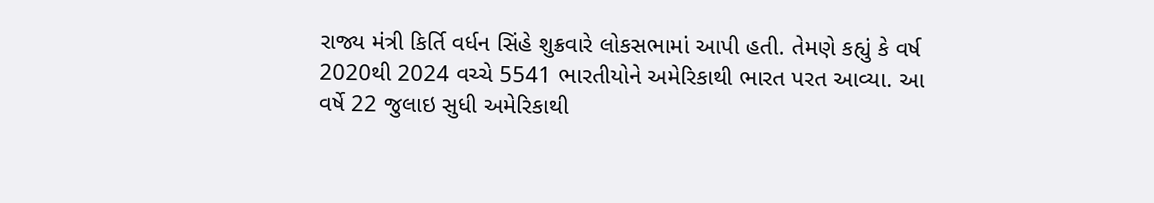રાજ્ય મંત્રી કિર્તિ વર્ધન સિંહે શુક્રવારે લોકસભામાં આપી હતી. તેમણે કહ્યું કે વર્ષ 2020થી 2024 વચ્ચે 5541 ભારતીયોને અમેરિકાથી ભારત પરત આવ્યા. આ વર્ષે 22 જુલાઇ સુધી અમેરિકાથી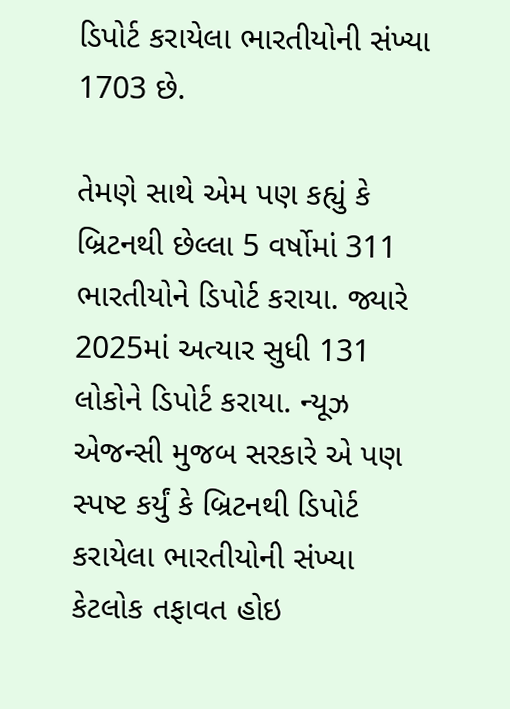ડિપોર્ટ કરાયેલા ભારતીયોની સંખ્યા 1703 છે.

તેમણે સાથે એમ પણ કહ્યું કે બ્રિટનથી છેલ્લા 5 વર્ષોમાં 311 ભારતીયોને ડિપોર્ટ કરાયા. જ્યારે 2025માં અત્યાર સુધી 131 લોકોને ડિપોર્ટ કરાયા. ન્યૂઝ એજન્સી મુજબ સરકારે એ પણ સ્પષ્ટ કર્યું કે બ્રિટનથી ડિપોર્ટ કરાયેલા ભારતીયોની સંખ્યા કેટલોક તફાવત હોઇ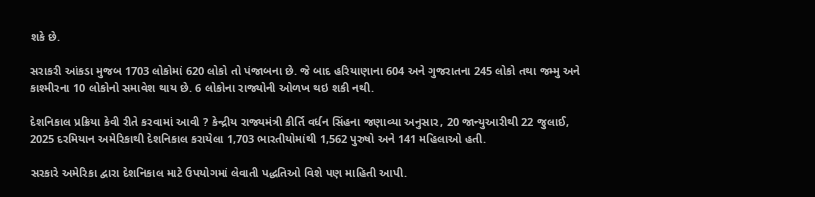શકે છે.

સરાકરી આંકડા મુજબ 1703 લોકોમાં 620 લોકો તો પંજાબના છે. જે બાદ હરિયાણાના 604 અને ગુજરાતના 245 લોકો તથા જમ્મુ અને કાશ્મીરના 10 લોકોનો સમાવેશ થાય છે. 6 લોકોના રાજ્યોની ઓળખ થઇ શકી નથી.

દેશનિકાલ પ્રક્રિયા કેવી રીતે કરવામાં આવી ? કેન્દ્રીય રાજ્યમંત્રી કીર્તિ વર્ધન સિંહના જણાવ્યા અનુસાર, 20 જાન્યુઆરીથી 22 જુલાઈ, 2025 દરમિયાન અમેરિકાથી દેશનિકાલ કરાયેલા 1,703 ભારતીયોમાંથી 1,562 પુરુષો અને 141 મહિલાઓ હતી.

સરકારે અમેરિકા દ્વારા દેશનિકાલ માટે ઉપયોગમાં લેવાતી પદ્ધતિઓ વિશે પણ માહિતી આપી.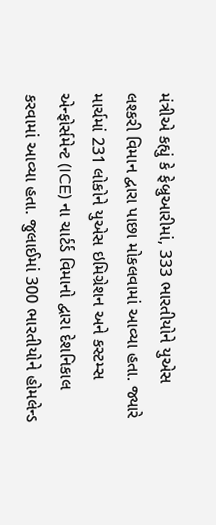મંત્રીએ કહ્યું કે ફેબ્રુઆરીમાં, 333 ભારતીયોને યુએસ લશ્કરી વિમાન દ્વારા પાછા મોકલવામાં આવ્યા હતા. જ્યારે માર્ચમાં 231 લોકોને યુએસ ઇમિગ્રેશન અને કસ્ટમ્સ એન્ફોર્સમેન્ટ (ICE) ના ચાર્ટર્ડ વિમાનો દ્વારા દેશનિકાલ કરવામાં આવ્યા હતા. જુલાઈમાં 300 ભારતીયોને હોમલેન્ડ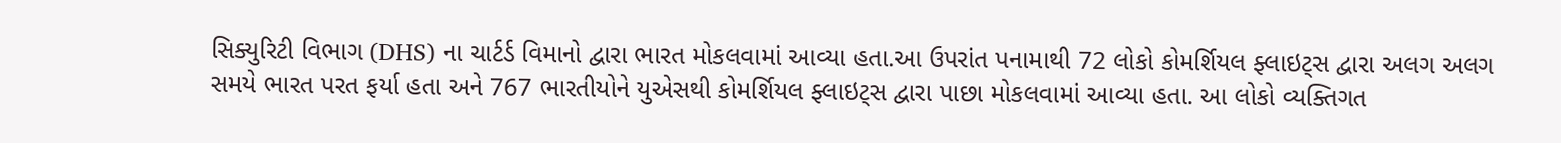સિક્યુરિટી વિભાગ (DHS) ના ચાર્ટર્ડ વિમાનો દ્વારા ભારત મોકલવામાં આવ્યા હતા.આ ઉપરાંત પનામાથી 72 લોકો કોમર્શિયલ ફ્લાઇટ્સ દ્વારા અલગ અલગ સમયે ભારત પરત ફર્યા હતા અને 767 ભારતીયોને યુએસથી કોમર્શિયલ ફ્લાઇટ્સ દ્વારા પાછા મોકલવામાં આવ્યા હતા. આ લોકો વ્યક્તિગત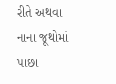રીતે અથવા નાના જૂથોમાં પાછા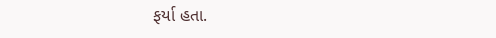ફર્યા હતા.